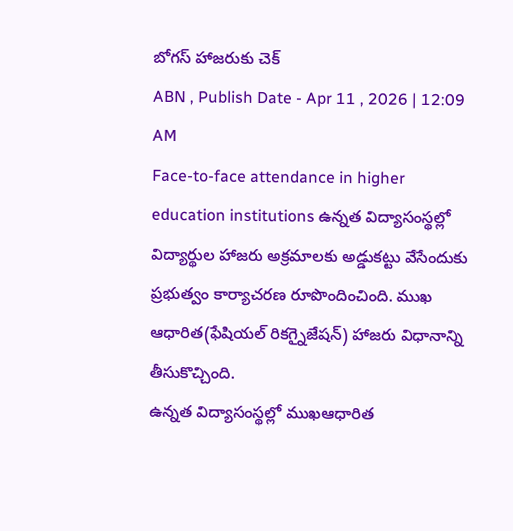బోగస్ హాజరుకు చెక్
ABN , Publish Date - Apr 11 , 2026 | 12:09 AM
Face-to-face attendance in higher education institutions ఉన్నత విద్యాసంస్థల్లో విద్యార్థుల హాజరు అక్రమాలకు అడ్డుకట్టు వేసేందుకు ప్రభుత్వం కార్యాచరణ రూపొందించింది. ముఖ ఆధారిత(ఫేషియల్ రికగ్నైజేషన్) హాజరు విధానాన్ని తీసుకొచ్చింది.
ఉన్నత విద్యాసంస్థల్లో ముఖఆధారిత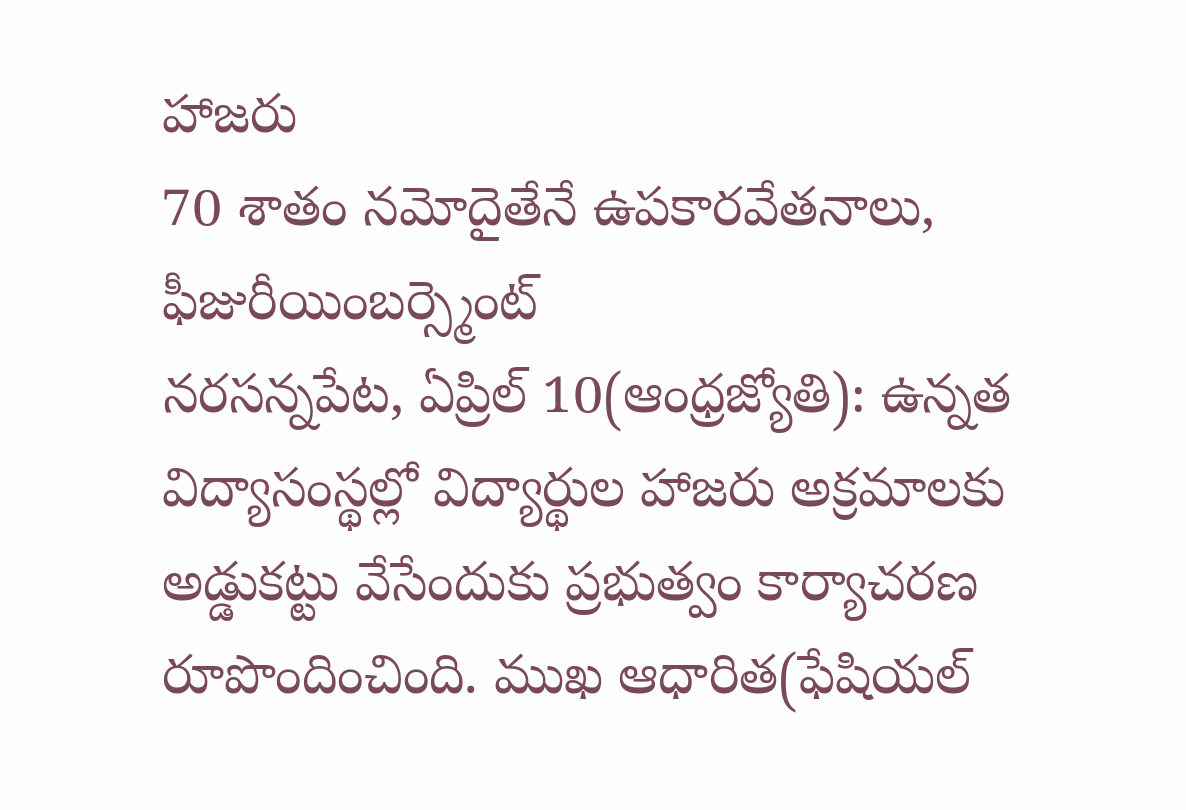హాజరు
70 శాతం నమోదైతేనే ఉపకారవేతనాలు, ఫీజురీయింబర్స్మెంట్
నరసన్నపేట, ఏప్రిల్ 10(ఆంధ్రజ్యోతి): ఉన్నత విద్యాసంస్థల్లో విద్యార్థుల హాజరు అక్రమాలకు అడ్డుకట్టు వేసేందుకు ప్రభుత్వం కార్యాచరణ రూపొందించింది. ముఖ ఆధారిత(ఫేషియల్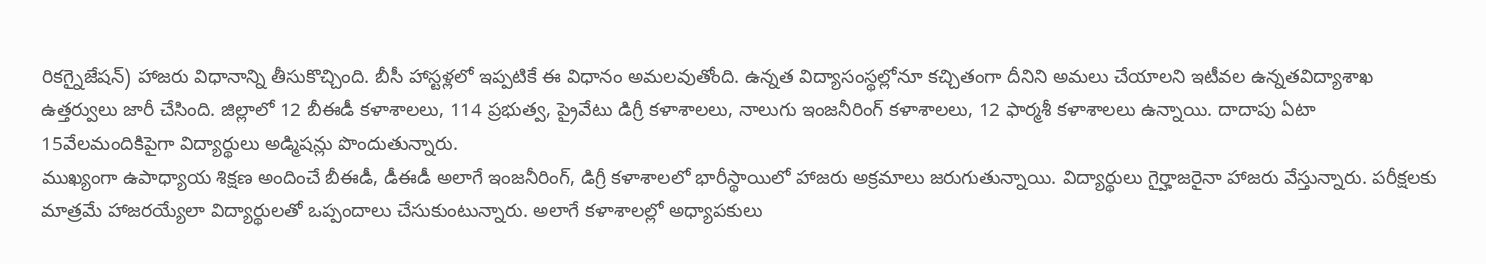రికగ్నైజేషన్) హాజరు విధానాన్ని తీసుకొచ్చింది. బీసీ హాస్టళ్లలో ఇప్పటికే ఈ విధానం అమలవుతోంది. ఉన్నత విద్యాసంస్థల్లోనూ కచ్చితంగా దీనిని అమలు చేయాలని ఇటీవల ఉన్నతవిద్యాశాఖ ఉత్తర్వులు జారీ చేసింది. జిల్లాలో 12 బీఈడీ కళాశాలలు, 114 ప్రభుత్వ, ప్రైవేటు డిగ్రీ కళాశాలలు, నాలుగు ఇంజనీరింగ్ కళాశాలలు, 12 ఫార్మశీ కళాశాలలు ఉన్నాయి. దాదాపు ఏటా 15వేలమందికిపైగా విద్యార్థులు అడ్మిషన్లు పొందుతున్నారు.
ముఖ్యంగా ఉపాధ్యాయ శిక్షణ అందించే బీఈడీ, డీఈడీ అలాగే ఇంజనీరింగ్, డిగ్రీ కళాశాలలో భారీస్థాయిలో హాజరు అక్రమాలు జరుగుతున్నాయి. విద్యార్థులు గైర్హాజరైనా హాజరు వేస్తున్నారు. పరీక్షలకు మాత్రమే హాజరయ్యేలా విద్యార్థులతో ఒప్పందాలు చేసుకుంటున్నారు. అలాగే కళాశాలల్లో అధ్యాపకులు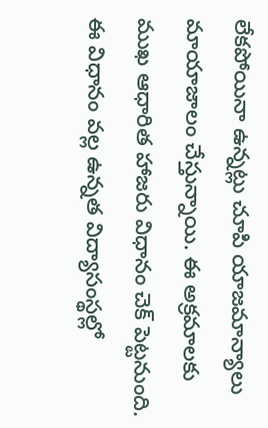లేకపోయినా ఉన్నట్లు చూపి యాజమాన్యాలు మాయాజాలం చేస్తున్నాయి. ఈ అక్రమాలకు ముఖ ఆధారిత హాజరు విధానం చెక్ పెట్టనుంది. ఈ విధానం వల్ల ఉన్నత విద్యాసంస్థల్లో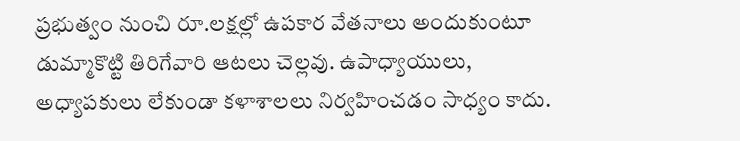ప్రభుత్వం నుంచి రూ.లక్షల్లో ఉపకార వేతనాలు అందుకుంటూ డుమ్మాకొట్టి తిరిగేవారి ఆటలు చెల్లవు. ఉపాధ్యాయులు, అధ్యాపకులు లేకుండా కళాశాలలు నిర్వహించడం సాధ్యం కాదు.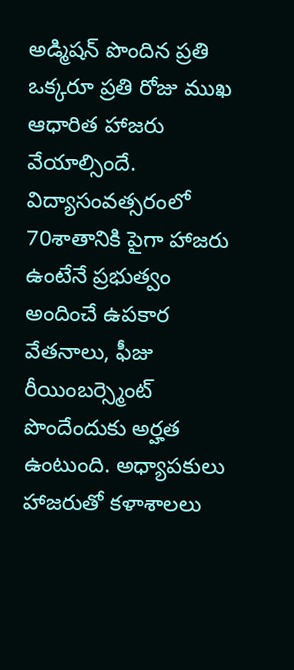అడ్మిషన్ పొందిన ప్రతి ఒక్కరూ ప్రతి రోజు ముఖ ఆధారిత హాజరు వేయాల్సిందే. విద్యాసంవత్సరంలో 70శాతానికి పైగా హాజరు ఉంటేనే ప్రభుత్వం అందించే ఉపకార వేతనాలు, ఫీజు రీయింబర్స్మెంట్ పొందేందుకు అర్హత ఉంటుంది. అధ్యాపకులు హాజరుతో కళాశాలలు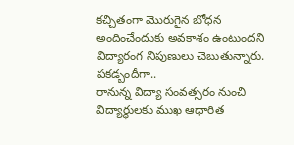కచ్చితంగా మొరుగైన బోధన అందించేందుకు అవకాశం ఉంటుందని విద్యారంగ నిపుణులు చెబుతున్నారు.
పకడ్బందీగా..
రానున్న విద్యా సంవత్సరం నుంచి విద్యార్థులకు ముఖ ఆధారిత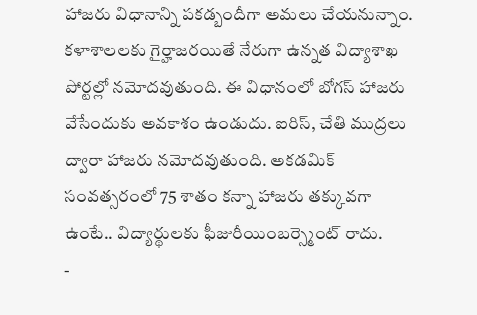హాజరు విధానాన్ని పకడ్బందీగా అమలు చేయనున్నాం. కళాశాలలకు గైర్హాజరయితే నేరుగా ఉన్నత విద్యాశాఖ పోర్టల్లో నమోదవుతుంది. ఈ విధానంలో బోగస్ హాజరు వేసేందుకు అవకాశం ఉండుదు. ఐరిస్, చేతి ముద్రలు ద్వారా హాజరు నమోదవుతుంది. అకడమిక్ సంవత్సరంలో 75 శాతం కన్నా హాజరు తక్కువగా ఉంటే.. విద్యార్థులకు ఫీజురీయింబర్స్మెంట్ రాదు.
-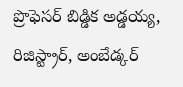ప్రొఫెసర్ బిడ్డిక అడ్డయ్య, రిజిస్ట్రార్, అంబేడ్కర్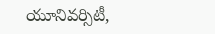యూనివర్సిటీ,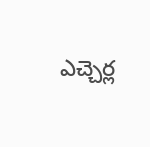ఎచ్చెర్ల